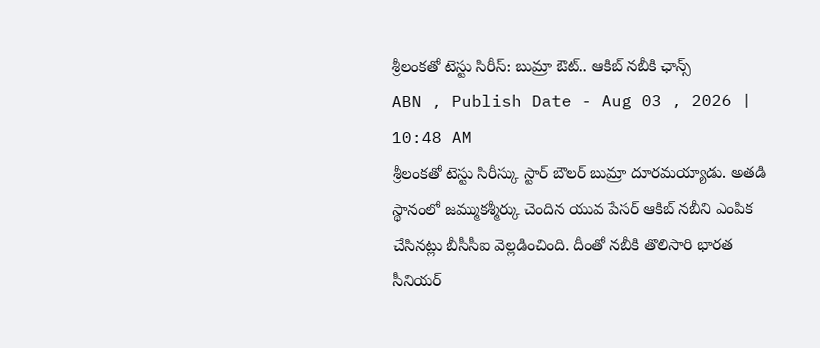శ్రీలంకతో టెస్టు సిరీస్: బుమ్రా ఔట్.. ఆకిబ్ నబీకి ఛాన్స్
ABN , Publish Date - Aug 03 , 2026 | 10:48 AM
శ్రీలంకతో టెస్టు సిరీస్కు స్టార్ బౌలర్ బుమ్రా దూరమయ్యాడు. అతడి స్థానంలో జమ్ముకశ్మీర్కు చెందిన యువ పేసర్ ఆకిబ్ నబీని ఎంపిక చేసినట్లు బీసీసీఐ వెల్లడించింది. దీంతో నబీకి తొలిసారి భారత సీనియర్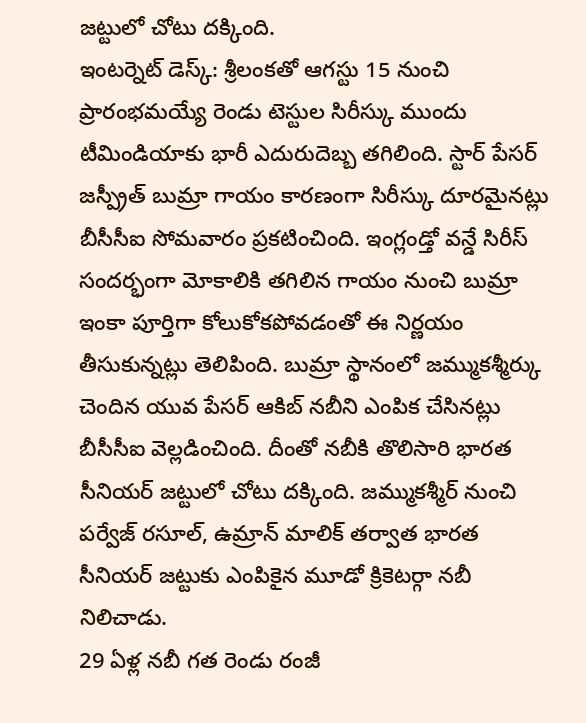జట్టులో చోటు దక్కింది.
ఇంటర్నెట్ డెస్క్: శ్రీలంకతో ఆగస్టు 15 నుంచి ప్రారంభమయ్యే రెండు టెస్టుల సిరీస్కు ముందు టీమిండియాకు భారీ ఎదురుదెబ్బ తగిలింది. స్టార్ పేసర్ జస్ప్రీత్ బుమ్రా గాయం కారణంగా సిరీస్కు దూరమైనట్లు బీసీసీఐ సోమవారం ప్రకటించింది. ఇంగ్లండ్తో వన్డే సిరీస్ సందర్భంగా మోకాలికి తగిలిన గాయం నుంచి బుమ్రా ఇంకా పూర్తిగా కోలుకోకపోవడంతో ఈ నిర్ణయం తీసుకున్నట్లు తెలిపింది. బుమ్రా స్థానంలో జమ్ముకశ్మీర్కు చెందిన యువ పేసర్ ఆకిబ్ నబీని ఎంపిక చేసినట్లు బీసీసీఐ వెల్లడించింది. దీంతో నబీకి తొలిసారి భారత సీనియర్ జట్టులో చోటు దక్కింది. జమ్ముకశ్మీర్ నుంచి పర్వేజ్ రసూల్, ఉమ్రాన్ మాలిక్ తర్వాత భారత సీనియర్ జట్టుకు ఎంపికైన మూడో క్రికెటర్గా నబీ నిలిచాడు.
29 ఏళ్ల నబీ గత రెండు రంజీ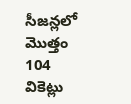సీజన్లలో మొత్తం 104 వికెట్లు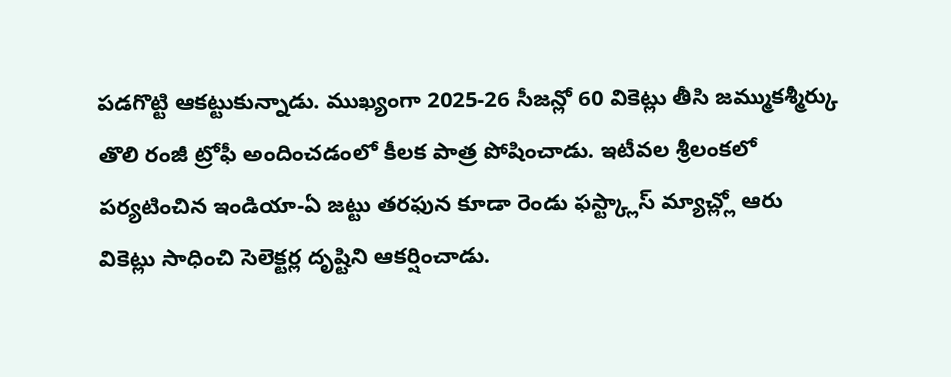పడగొట్టి ఆకట్టుకున్నాడు. ముఖ్యంగా 2025-26 సీజన్లో 60 వికెట్లు తీసి జమ్ముకశ్మీర్కు తొలి రంజీ ట్రోఫీ అందించడంలో కీలక పాత్ర పోషించాడు. ఇటీవల శ్రీలంకలో పర్యటించిన ఇండియా-ఏ జట్టు తరఫున కూడా రెండు ఫస్ట్క్లాస్ మ్యాచ్ల్లో ఆరు వికెట్లు సాధించి సెలెక్టర్ల దృష్టిని ఆకర్షించాడు.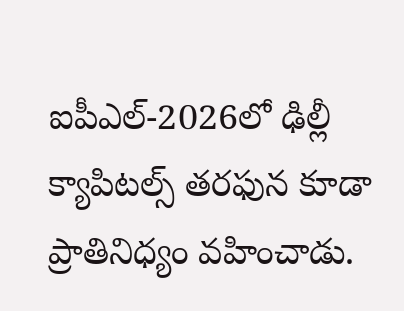ఐపీఎల్-2026లో ఢిల్లీ క్యాపిటల్స్ తరఫున కూడా ప్రాతినిధ్యం వహించాడు.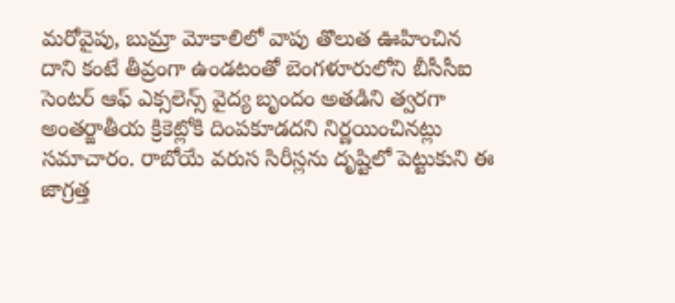మరోవైపు, బుమ్రా మోకాలిలో వాపు తొలుత ఊహించిన దాని కంటే తీవ్రంగా ఉండటంతో బెంగళూరులోని బీసీసీఐ సెంటర్ ఆఫ్ ఎక్సలెన్స్ వైద్య బృందం అతడిని త్వరగా అంతర్జాతీయ క్రికెట్లోకి దింపకూడదని నిర్ణయించినట్లు సమాచారం. రాబోయే వరుస సిరీస్లను దృష్టిలో పెట్టుకుని ఈ జాగ్రత్త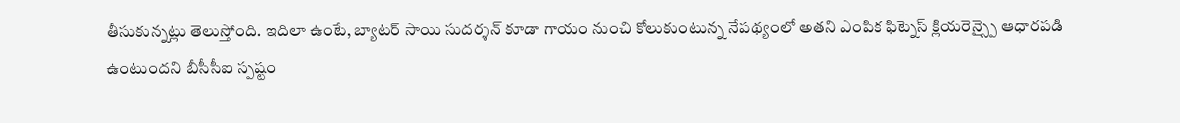తీసుకున్నట్లు తెలుస్తోంది. ఇదిలా ఉంటే, బ్యాటర్ సాయి సుదర్శన్ కూడా గాయం నుంచి కోలుకుంటున్న నేపథ్యంలో అతని ఎంపిక ఫిట్నెస్ క్లియరెన్స్పై ఆధారపడి ఉంటుందని బీసీసీఐ స్పష్టం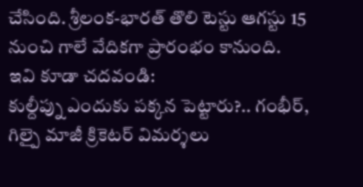చేసింది. శ్రీలంక-భారత్ తొలి టెస్టు ఆగస్టు 15 నుంచి గాలే వేదికగా ప్రారంభం కానుంది.
ఇవి కూడా చదవండి:
కుల్దీప్ను ఎందుకు పక్కన పెట్టారు?.. గంభీర్, గిల్పై మాజీ క్రికెటర్ విమర్శలు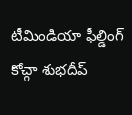టీమిండియా ఫీల్డింగ్ కోచ్గా శుభదీప్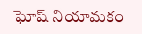ఘోష్ నియామకం